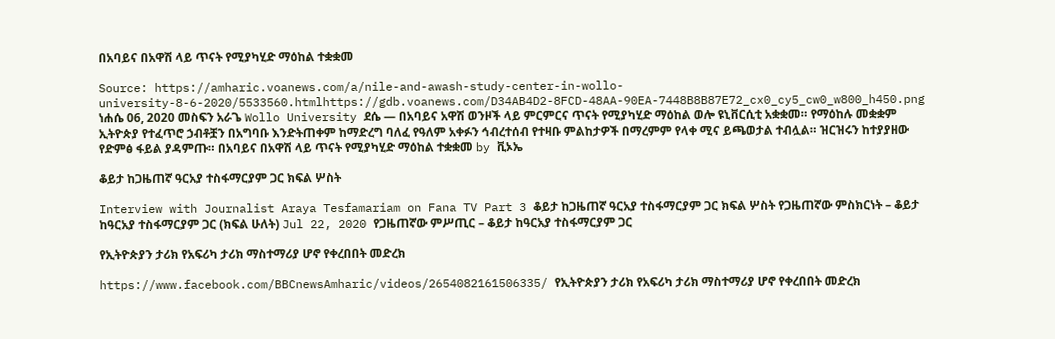በአባይና በአዋሽ ላይ ጥናት የሚያካሂድ ማዕከል ተቋቋመ

Source: https://amharic.voanews.com/a/nile-and-awash-study-center-in-wollo-university-8-6-2020/5533560.htmlhttps://gdb.voanews.com/D34AB4D2-8FCD-48AA-90EA-7448B8B87E72_cx0_cy5_cw0_w800_h450.png ነሐሴ 06, 2020 መስፍን አራጌ Wollo University ደሴ — በአባይና አዋሽ ወንዞች ላይ ምርምርና ጥናት የሚያካሂድ ማዕከል ወሎ ዩኒቨርሲቲ አቋቋመ። የማዕከሉ መቋቋም ኢትዮጵያ የተፈጥሮ ኃብቶቿን በአግባቡ እንድትጠቀም ከማድረግ ባለፈ የዓለም አቀፉን ኅብረተሰብ የተዛቡ ምልከታዎች በማረምም የላቀ ሚና ይጫወታል ተብሏል። ዝርዝሩን ከተያያዘው የድምፅ ፋይል ያዳምጡ። በአባይና በአዋሽ ላይ ጥናት የሚያካሂድ ማዕከል ተቋቋመ by ቪኦኤ

ቆይታ ከጋዜጠኛ ዓርአያ ተስፋማርያም ጋር ክፍል ሦስት

Interview with Journalist Araya Tesfamariam on Fana TV Part 3 ቆይታ ከጋዜጠኛ ዓርአያ ተስፋማርያም ጋር ክፍል ሦስት የጋዜጠኛው ምስክርነት – ቆይታ ከዓርአያ ተስፋማርያም ጋር (ክፍል ሁለት) Jul 22, 2020 የጋዜጠኛው ምሥጢር – ቆይታ ከዓርአያ ተስፋማርያም ጋር

የኢትዮጵያን ታሪክ የአፍሪካ ታሪክ ማስተማሪያ ሆኖ የቀረበበት መድረክ

https://www.facebook.com/BBCnewsAmharic/videos/2654082161506335/ የኢትዮጵያን ታሪክ የአፍሪካ ታሪክ ማስተማሪያ ሆኖ የቀረበበት መድረክ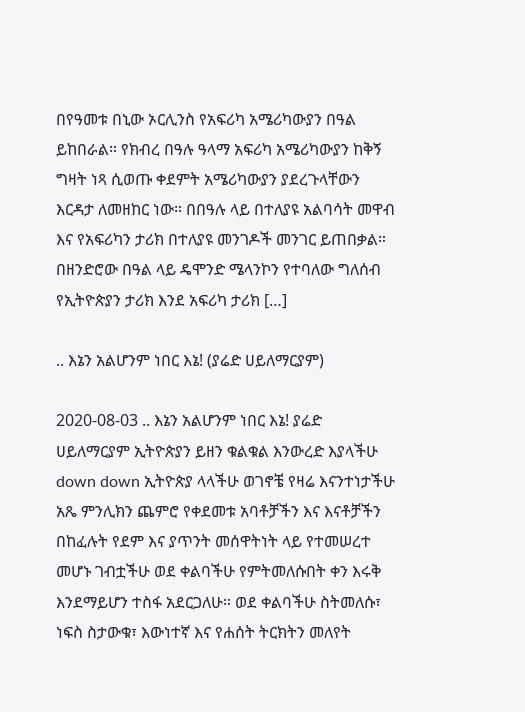በየዓመቱ በኒው ኦርሊንስ የአፍሪካ አሜሪካውያን በዓል ይከበራል። የክብረ በዓሉ ዓላማ አፍሪካ አሜሪካውያን ከቅኝ ግዛት ነጻ ሲወጡ ቀደምት አሜሪካውያን ያደረጉላቸውን እርዳታ ለመዘከር ነው። በበዓሉ ላይ በተለያዩ አልባሳት መዋብ እና የአፍሪካን ታሪክ በተለያዩ መንገዶች መንገር ይጠበቃል። በዘንድሮው በዓል ላይ ዴሞንድ ሜላንኮን የተባለው ግለሰብ የኢትዮጵያን ታሪክ እንደ አፍሪካ ታሪክ […]

.. እኔን አልሆንም ነበር እኔ! (ያሬድ ሀይለማርያም)

2020-08-03 .. እኔን አልሆንም ነበር እኔ! ያሬድ ሀይለማርያም ኢትዮጵያን ይዘን ቁልቁል እንውረድ እያላችሁ down down ኢትዮጵያ ላላችሁ ወገኖቼ የዛሬ እናንተነታችሁ አጼ ምንሊክን ጨምሮ የቀደመቱ አባቶቻችን እና እናቶቻችን በከፈሉት የደም እና ያጥንት መሰዋትነት ላይ የተመሠረተ መሆኑ ገብቷችሁ ወደ ቀልባችሁ የምትመለሱበት ቀን እሩቅ እንደማይሆን ተስፋ አደርጋለሁ። ወደ ቀልባችሁ ስትመለሱ፣ ነፍስ ስታውቁ፣ እውነተኛ እና የሐሰት ትርክትን መለየት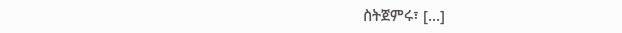ስትጀምሩ፣ […]